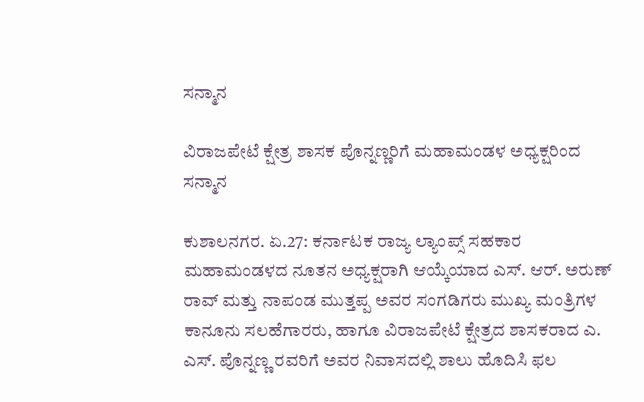ಸನ್ಮಾನ

ವಿರಾಜಪೇಟೆ ಕ್ಷೇತ್ರ ಶಾಸಕ ಪೊನ್ನಣ್ಣರಿಗೆ ಮಹಾಮಂಡಳ ಅಧ್ಯಕ್ಷರಿಂದ ಸನ್ಮಾನ

ಕುಶಾಲನಗರ. ಏ.27: ಕರ್ನಾಟಕ ರಾಜ್ಯ ಲ್ಯಾಂಪ್ಸ್ ಸಹಕಾರ ಮಹಾಮಂಡಳದ ನೂತನ ಅಧ್ಯಕ್ಷರಾಗಿ ಆಯ್ಕೆಯಾದ ಎಸ್. ಆರ್. ಅರುಣ್ ರಾವ್‌ ಮತ್ತು ನಾಪಂಡ ಮುತ್ತಪ್ಪ ಅವರ ಸಂಗಡಿಗರು ಮುಖ್ಯ ಮಂತ್ರಿಗಳ ಕಾನೂನು ಸಲಹೆಗಾರರು, ಹಾಗೂ ವಿರಾಜಪೇಟೆ ಕ್ಷೇತ್ರದ ಶಾಸಕರಾದ ಎ. ಎಸ್. ಪೊನ್ನಣ್ಣ ರವರಿಗೆ ಅವರ ನಿವಾಸದಲ್ಲಿ ಶಾಲು ಹೊದಿಸಿ ಫಲ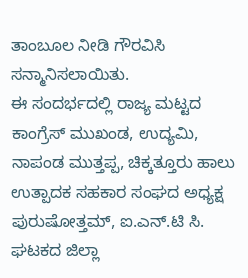ತಾಂಬೂಲ ನೀಡಿ ಗೌರವಿಸಿ ಸನ್ಮಾನಿಸಲಾಯಿತು.
ಈ ಸಂದರ್ಭದಲ್ಲಿ ರಾಜ್ಯ ಮಟ್ಟದ ಕಾಂಗ್ರೆಸ್ ಮುಖಂಡ, ಉದ್ಯಮಿ, ನಾಪಂಡ ಮುತ್ತಪ್ಪ, ಚಿಕ್ಕತ್ತೂರು ಹಾಲು ಉತ್ಪಾದಕ ಸಹಕಾರ ಸಂಘದ ಅಧ್ಯಕ್ಷ ಪುರುಷೋತ್ತಮ್, ಐ.ಎನ್.ಟಿ ಸಿ. ಘಟಕದ ಜಿಲ್ಲಾ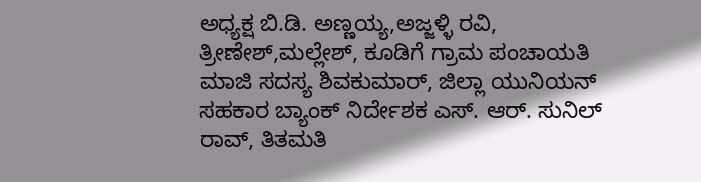ಅಧ್ಯಕ್ಷ ಬಿ.ಡಿ. ಅಣ್ಣಯ್ಯ,ಅಜ್ಜಳ್ಳಿ ರವಿ, ತ್ರೀಣೇಶ್,ಮಲ್ಲೇಶ್, ಕೂಡಿಗೆ ಗ್ರಾಮ ಪಂಚಾಯತಿ ಮಾಜಿ ಸದಸ್ಯ ಶಿವಕುಮಾರ್, ಜಿಲ್ಲಾ ಯುನಿಯನ್ ಸಹಕಾರ ಬ್ಯಾಂಕ್ ನಿರ್ದೇಶಕ ಎಸ್. ಆರ್. ಸುನಿಲ್ ರಾವ್, ತಿತಮತಿ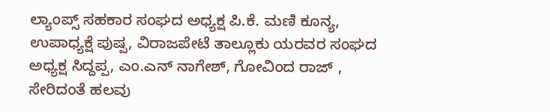ಲ್ಯಾಂಪ್ಸ್ ಸಹಕಾರ ಸಂಘದ ಅಧ್ಯಕ್ಷ ಪಿ.ಕೆ. ಮಣಿ ಕೂನ್ಯ, ಉಪಾಧ್ಯಕ್ಷೆ ಪುಷ್ಪ, ವಿರಾಜಪೇಟೆ ತಾಲ್ಲೂಕು ಯರವರ ಸಂಘದ ಅಧ್ಯಕ್ಷ ಸಿದ್ದಪ್ಪ, ಎಂ.ಎನ್ ನಾಗೇಶ್, ಗೋವಿಂದ ರಾಜ್ , ಸೇರಿದಂತೆ ಹಲವು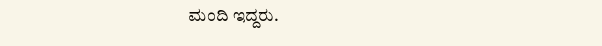ಮಂದಿ ಇದ್ದರು.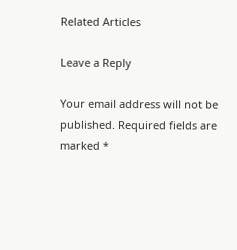Related Articles

Leave a Reply

Your email address will not be published. Required fields are marked *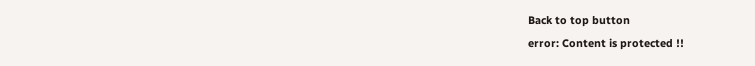Back to top button
error: Content is protected !!